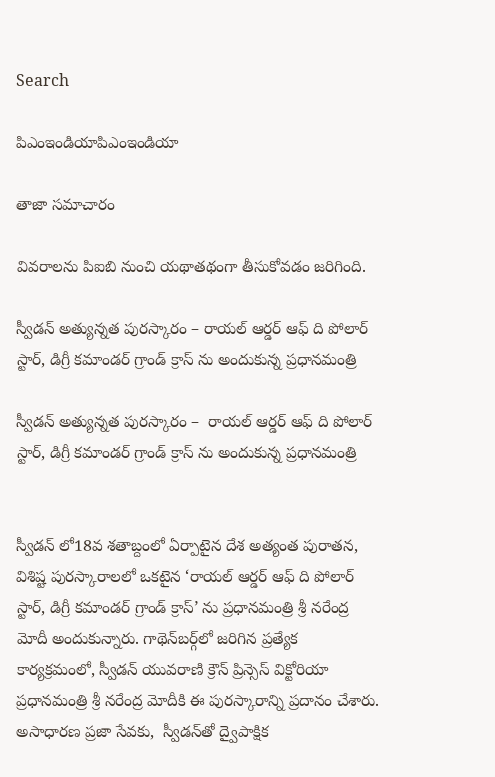Search

పిఎంఇండియాపిఎంఇండియా

తాజా స‌మాచారం

వివరాలను పిఐబి నుంచి యథాతథంగా తీసుకోవడం జరిగింది.

స్వీడన్ అత్యున్నత పురస్కారం – రాయల్ ఆర్డర్ ఆఫ్ ది పోలార్ స్టార్, డిగ్రీ కమాండర్ గ్రాండ్ క్రాస్ ను అందుకున్న ప్రధానమంత్రి

స్వీడన్ అత్యున్నత పురస్కారం –  రాయల్ ఆర్డర్ ఆఫ్ ది పోలార్ స్టార్, డిగ్రీ కమాండర్ గ్రాండ్ క్రాస్ ను అందుకున్న ప్రధానమంత్రి


స్వీడన్ లో18వ శతాబ్దంలో ఏర్పాటైన దేశ అత్యంత పురాతన, విశిష్ట పురస్కారాలలో ఒకటైన ‘రాయల్ ఆర్డర్ ఆఫ్ ది పోలార్ స్టార్, డిగ్రీ కమాండర్ గ్రాండ్ క్రాస్’ ను ప్రధానమంత్రి శ్రీ నరేంద్ర మోదీ అందుకున్నారు. గాథెన్‌బర్గ్‌లో జరిగిన ప్రత్యేక కార్యక్రమంలో, స్వీడన్ యువరాణి క్రౌన్ ప్రిన్సెస్ విక్టోరియా ప్రధానమంత్రి శ్రీ నరేంద్ర మోదీకి ఈ పురస్కారాన్ని ప్రదానం చేశారు. అసాధారణ ప్రజా సేవకు,  స్వీడన్‌తో ద్వైపాక్షిక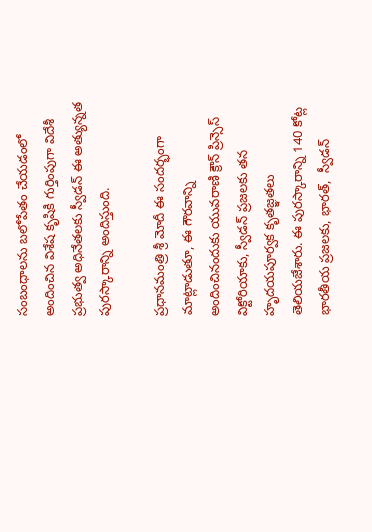సంబంధాలను బలోపేతం చేయడంలో అందించిన విశేష కృషికి గుర్తింపుగా విదేశీ ప్రభుత్వ అధినేతలకు స్వీడన్ ఈ అత్యున్నత పురస్కారాన్ని అందిస్తుంది.

ప్రధానమంత్రి శ్రీ మోదీ ఈ సందర్భంగా మాట్లాడుతూ, ఈ గౌరవాన్ని అందించినందుకు యువరాణి క్రౌన్ ప్రిన్సెస్ విక్టోరియాకు, స్వీడన్ ప్రజలకు తన హృదయపూర్వక కృతజ్ఞతలు తెలియజేశారు. ఈ పురస్కారాన్ని 140 కోట్ల భారతీయ ప్రజలకు, భారత్,  స్వీడన్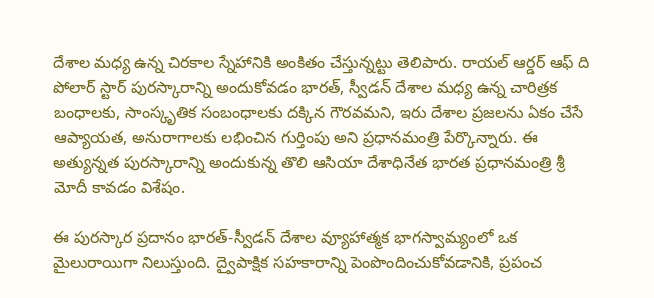దేశాల మధ్య ఉన్న చిరకాల స్నేహానికి అంకితం చేస్తున్నట్టు తెలిపారు. రాయల్ ఆర్డర్ ఆఫ్ ది పోలార్ స్టార్ పురస్కారాన్ని అందుకోవడం భారత్, స్వీడన్ దేశాల మధ్య ఉన్న చారిత్రక బంధాలకు, సాంస్కృతిక సంబంధాలకు దక్కిన గౌరవమని, ఇరు దేశాల ప్రజలను ఏకం చేసే ఆప్యాయత, అనురాగాలకు లభించిన గుర్తింపు అని ప్రధానమంత్రి పేర్కొన్నారు. ఈ అత్యున్నత పురస్కారాన్ని అందుకున్న తొలి ఆసియా దేశాధినేత భారత ప్రధానమంత్రి శ్రీ మోదీ కావడం విశేషం.

ఈ పురస్కార ప్రదానం భారత్-స్వీడన్ దేశాల వ్యూహాత్మక భాగస్వామ్యంలో ఒక మైలురాయిగా నిలుస్తుంది. ద్వైపాక్షిక సహకారాన్ని పెంపొందించుకోవడానికి, ప్రపంచ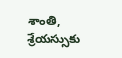శాంతి, శ్రేయస్సుకు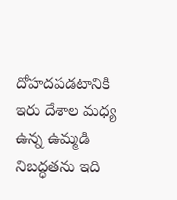దోహదపడటానికి ఇరు దేశాల మధ్య ఉన్న ఉమ్మడి నిబద్ధతను ఇది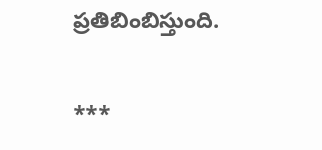ప్రతిబింబిస్తుంది.

***